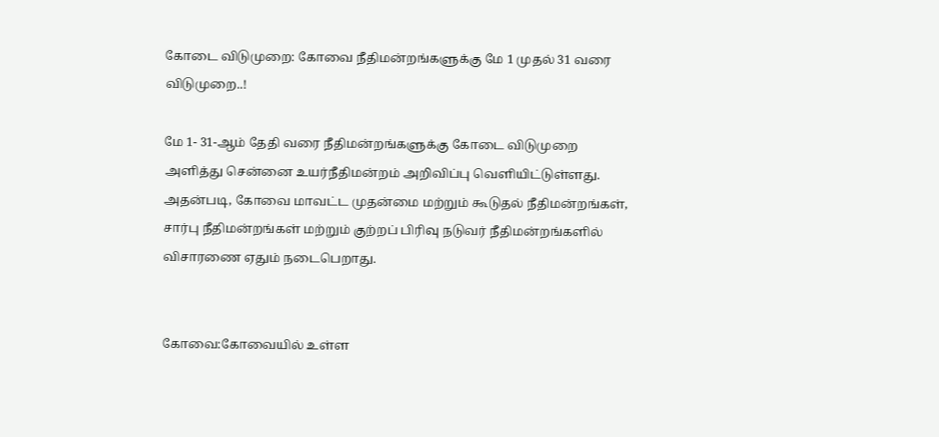கோடை விடுமுறை: கோவை நீதிமன்றங்களுக்கு மே 1 முதல் 31 வரை விடுமுறை..!

மே 1- 31-ஆம் தேதி வரை நீதிமன்றங்களுக்கு கோடை விடுமுறை அளித்து சென்னை உயர்நீதிமன்றம் அறிவிப்பு வெளியிட்டுள்ளது. அதன்படி, கோவை மாவட்ட முதன்மை மற்றும் கூடுதல் நீதிமன்றங்கள், சார்பு நீதிமன்றங்கள் மற்றும் குற்றப் பிரிவு நடுவர் நீதிமன்றங்களில் விசாரணை ஏதும் நடைபெறாது.


கோவை:கோவையில் உள்ள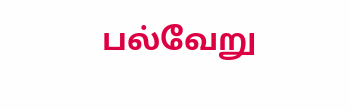பல்வேறு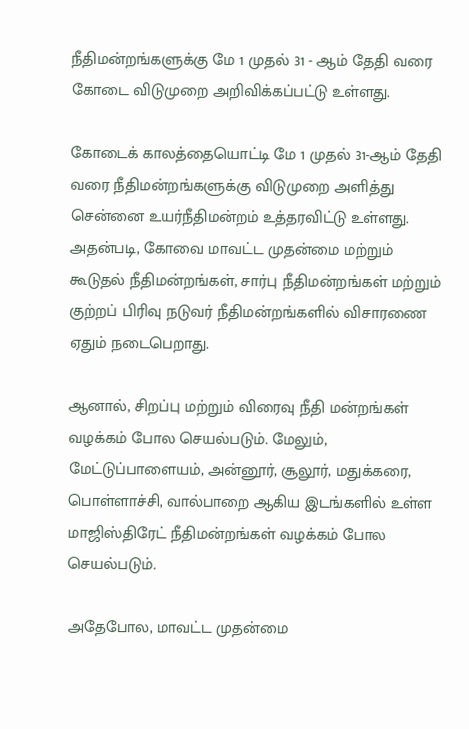நீதிமன்றங்களுக்கு மே 1 முதல் 31 - ஆம் தேதி வரை கோடை விடுமுறை அறிவிக்கப்பட்டு உள்ளது.

கோடைக் காலத்தையொட்டி மே 1 முதல் 31-ஆம் தேதி வரை நீதிமன்றங்களுக்கு விடுமுறை அளித்து சென்னை உயர்நீதிமன்றம் உத்தரவிட்டு உள்ளது. அதன்படி, கோவை மாவட்ட முதன்மை மற்றும் கூடுதல் நீதிமன்றங்கள், சார்பு நீதிமன்றங்கள் மற்றும் குற்றப் பிரிவு நடுவர் நீதிமன்றங்களில் விசாரணை ஏதும் நடைபெறாது.

ஆனால், சிறப்பு மற்றும் விரைவு நீதி மன்றங்கள் வழக்கம் போல செயல்படும். மேலும், மேட்டுப்பாளையம், அன்னூர், சூலூர், மதுக்கரை, பொள்ளாச்சி, வால்பாறை ஆகிய இடங்களில் உள்ள மாஜிஸ்திரேட் நீதிமன்றங்கள் வழக்கம் போல செயல்படும்.

அதேபோல, மாவட்ட முதன்மை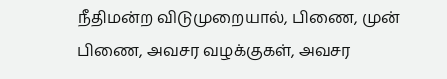நீதிமன்ற விடுமுறையால், பிணை, முன் பிணை, அவசர வழக்குகள், அவசர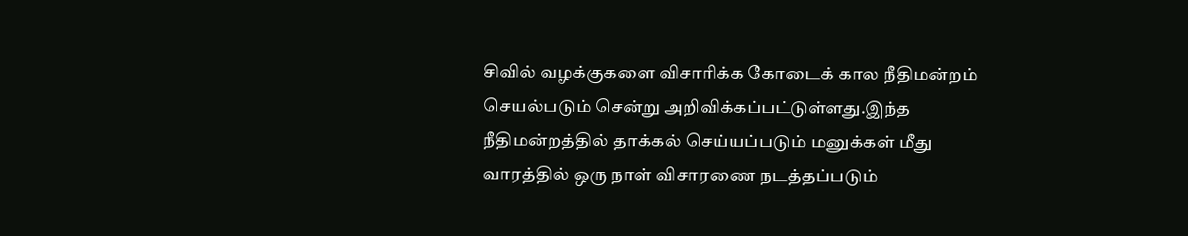சிவில் வழக்குகளை விசாரிக்க கோடைக் கால நீதிமன்றம் செயல்படும் சென்று அறிவிக்கப்பட்டுள்ளது.இந்த நீதிமன்றத்தில் தாக்கல் செய்யப்படும் மனுக்கள் மீது வாரத்தில் ஒரு நாள் விசாரணை நடத்தப்படும்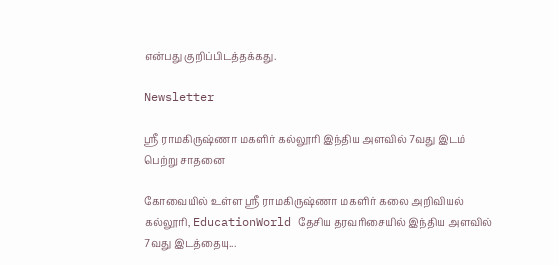என்பது குறிப்பிடத்தக்கது.

Newsletter

ஸ்ரீ ராமகிருஷ்ணா மகளிர் கல்லூரி இந்திய அளவில் 7வது இடம் பெற்று சாதனை

கோவையில் உள்ள ஸ்ரீ ராமகிருஷ்ணா மகளிர் கலை அறிவியல் கல்லூரி, EducationWorld தேசிய தரவரிசையில் இந்திய அளவில் 7வது இடத்தையு...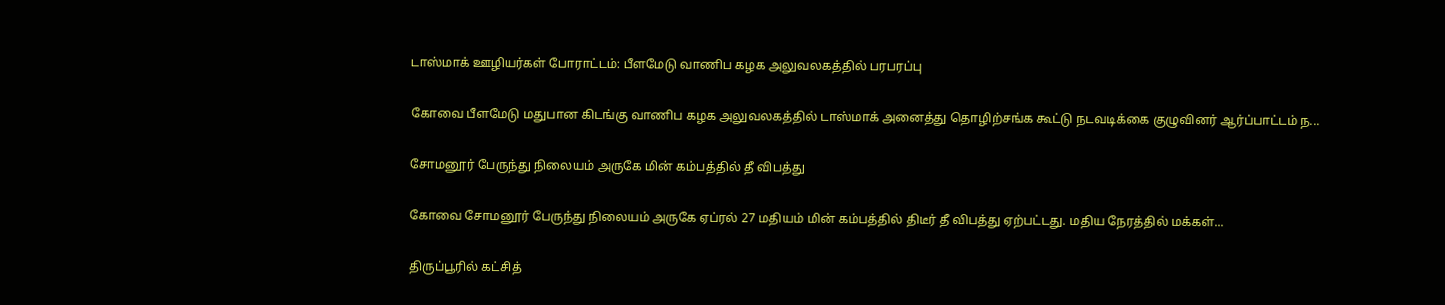டாஸ்மாக் ஊழியர்கள் போராட்டம்: பீளமேடு வாணிப கழக அலுவலகத்தில் பரபரப்பு

கோவை பீளமேடு மதுபான கிடங்கு வாணிப கழக அலுவலகத்தில் டாஸ்மாக் அனைத்து தொழிற்சங்க கூட்டு நடவடிக்கை குழுவினர் ஆர்ப்பாட்டம் ந...

சோமனூர் பேருந்து நிலையம் அருகே மின் கம்பத்தில் தீ விபத்து

கோவை சோமனூர் பேருந்து நிலையம் அருகே ஏப்ரல் 27 மதியம் மின் கம்பத்தில் திடீர் தீ விபத்து ஏற்பட்டது. மதிய நேரத்தில் மக்கள்...

திருப்பூரில் கட்சித்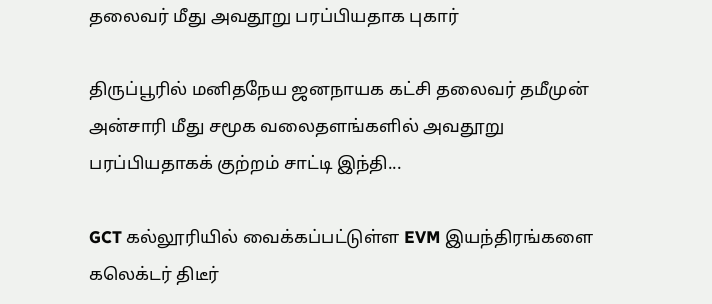தலைவர் மீது அவதூறு பரப்பியதாக புகார்

திருப்பூரில் மனிதநேய ஜனநாயக கட்சி தலைவர் தமீமுன் அன்சாரி மீது சமூக வலைதளங்களில் அவதூறு பரப்பியதாகக் குற்றம் சாட்டி இந்தி...

GCT கல்லூரியில் வைக்கப்பட்டுள்ள EVM இயந்திரங்களை கலெக்டர் திடீர்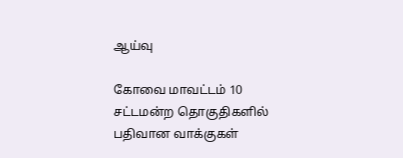ஆய்வு

கோவை மாவட்டம் 10 சட்டமன்ற தொகுதிகளில் பதிவான வாக்குகள்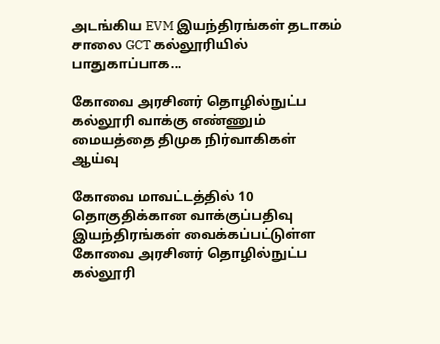அடங்கிய EVM இயந்திரங்கள் தடாகம் சாலை GCT கல்லூரியில் பாதுகாப்பாக...

கோவை அரசினர் தொழில்நுட்ப கல்லூரி வாக்கு எண்ணும் மையத்தை திமுக நிர்வாகிகள் ஆய்வு

கோவை மாவட்டத்தில் 10 தொகுதிக்கான வாக்குப்பதிவு இயந்திரங்கள் வைக்கப்பட்டுள்ள கோவை அரசினர் தொழில்நுட்ப கல்லூரி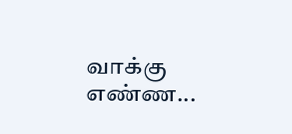வாக்கு எண்ண...